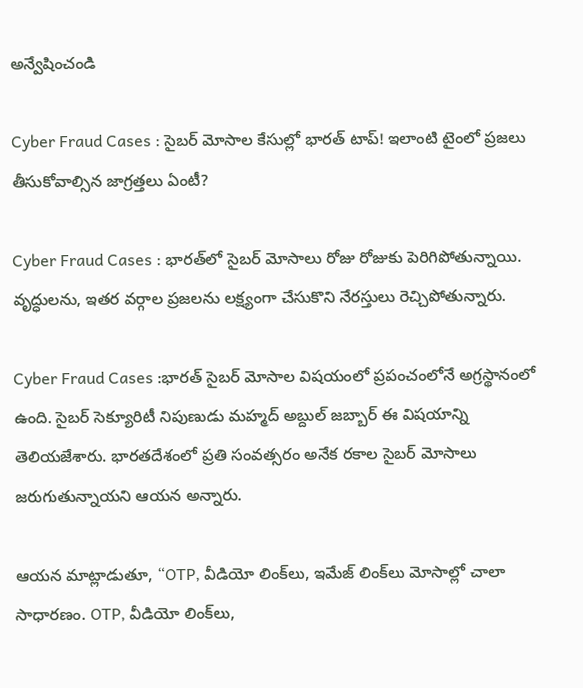అన్వేషించండి

Cyber Fraud Cases : సైబర్ మోసాల కేసుల్లో భారత్ టాప్‌! ఇలాంటి టైంలో ప్రజలు తీసుకోవాల్సిన జాగ్రత్తలు ఏంటీ?

Cyber Fraud Cases : భారత్‌లో సైబర్ మోసాలు రోజు రోజుకు పెరిగిపోతున్నాయి. వృద్ధులను, ఇతర వర్గాల ప్రజలను లక్ష్యంగా చేసుకొని నేరస్తులు రెచ్చిపోతున్నారు.

Cyber Fraud Cases :భారత్ సైబర్ మోసాల విషయంలో ప్రపంచంలోనే అగ్రస్థానంలో ఉంది. సైబర్ సెక్యూరిటీ నిపుణుడు మహ్మద్ అబ్దుల్ జబ్బార్ ఈ విషయాన్ని తెలియజేశారు. భారతదేశంలో ప్రతి సంవత్సరం అనేక రకాల సైబర్ మోసాలు జరుగుతున్నాయని ఆయన అన్నారు.

ఆయన మాట్లాడుతూ, “OTP, వీడియో లింక్‌లు, ఇమేజ్ లింక్‌లు మోసాల్లో చాలా సాధారణం. OTP, వీడియో లింక్‌లు,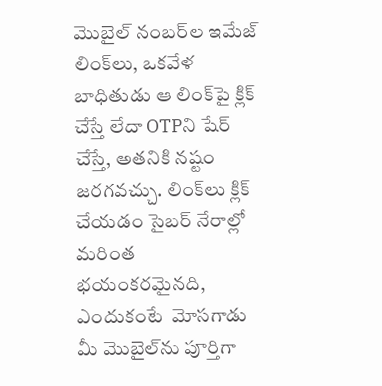మొబైల్ నంబర్‌ల ఇమేజ్ లింక్‌లు, ఒకవేళ బాధితుడు ఆ లింక్‌పై క్లిక్ చేస్తే లేదా OTPని షేర్ చేస్తే, అతనికి నష్టం జరగవచ్చు. లింక్‌లు క్లిక్ చేయడం సైబర్ నేరాల్లో మరింత భయంకరమైనది, ఎందుకంటే  మోసగాడు మీ మొబైల్‌ను పూర్తిగా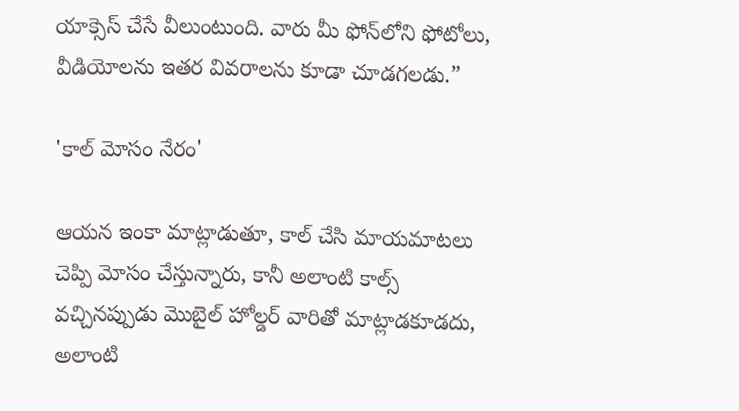యాక్సెస్ చేసే వీలుంటుంది. వారు మీ ఫోన్‌లోని ఫోటోలు, వీడియోలను ఇతర వివరాలను కూడా చూడగలడు.”

'కాల్ మోసం నేరం'

ఆయన ఇంకా మాట్లాడుతూ, కాల్ చేసి మాయమాటలు చెప్పి మోసం చేస్తున్నారు, కానీ అలాంటి కాల్స్ వచ్చినప్పుడు మొబైల్ హోల్డర్‌ వారితో మాట్లాడకూడదు, అలాంటి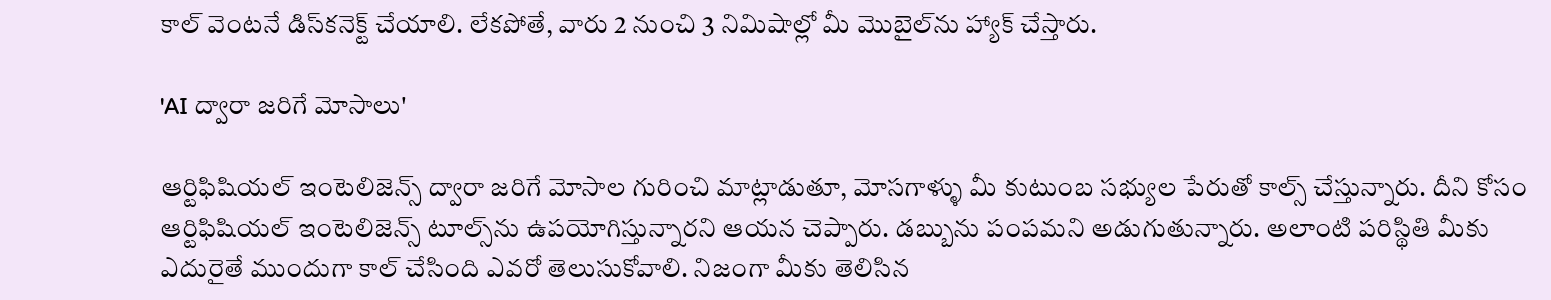కాల్ వెంటనే డిస్‌కనెక్ట్ చేయాలి. లేకపోతే, వారు 2 నుంచి 3 నిమిషాల్లో మీ మొబైల్‌ను హ్యాక్ చేస్తారు.

'AI ద్వారా జరిగే మోసాలు'

ఆర్టిఫిషియల్ ఇంటెలిజెన్స్ ద్వారా జరిగే మోసాల గురించి మాట్లాడుతూ, మోసగాళ్ళు మీ కుటుంబ సభ్యుల పేరుతో కాల్స్ చేస్తున్నారు. దీని కోసం ఆర్టిఫిషియల్ ఇంటెలిజెన్స్ టూల్స్‌ను ఉపయోగిస్తున్నారని ఆయన చెప్పారు. డబ్బును పంపమని అడుగుతున్నారు. అలాంటి పరిస్థితి మీకు ఎదురైతే ముందుగా కాల్‌ చేసింది ఎవరో తెలుసుకోవాలి. నిజంగా మీకు తెలిసిన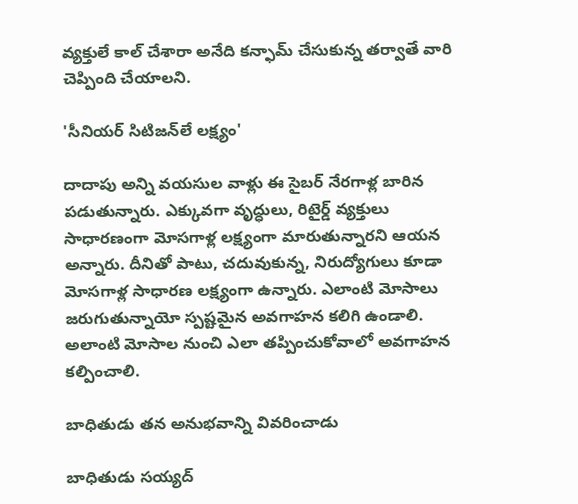వ్యక్తులే కాల్ చేశారా అనేది కన్ఫామ్ చేసుకున్న తర్వాతే వారి చెప్పింది చేయాలని.

'సీనియర్ సిటిజన్‌లే లక్ష్యం'

దాదాపు అన్ని వయసుల వాళ్లు ఈ సైబర్ నేరగాళ్ల బారిన పడుతున్నారు. ఎక్కువగా వృద్ధులు, రిటైర్డ్ వ్యక్తులు సాధారణంగా మోసగాళ్ల లక్ష్యంగా మారుతున్నారని ఆయన అన్నారు. దీనితో పాటు, చదువుకున్న, నిరుద్యోగులు కూడా మోసగాళ్ల సాధారణ లక్ష్యంగా ఉన్నారు. ఎలాంటి మోసాలు జరుగుతున్నాయో స్పష్టమైన అవగాహన కలిగి ఉండాలి. అలాంటి మోసాల నుంచి ఎలా తప్పించుకోవాలో అవగాహన కల్పించాలి.

బాధితుడు తన అనుభవాన్ని వివరించాడు

బాధితుడు సయ్యద్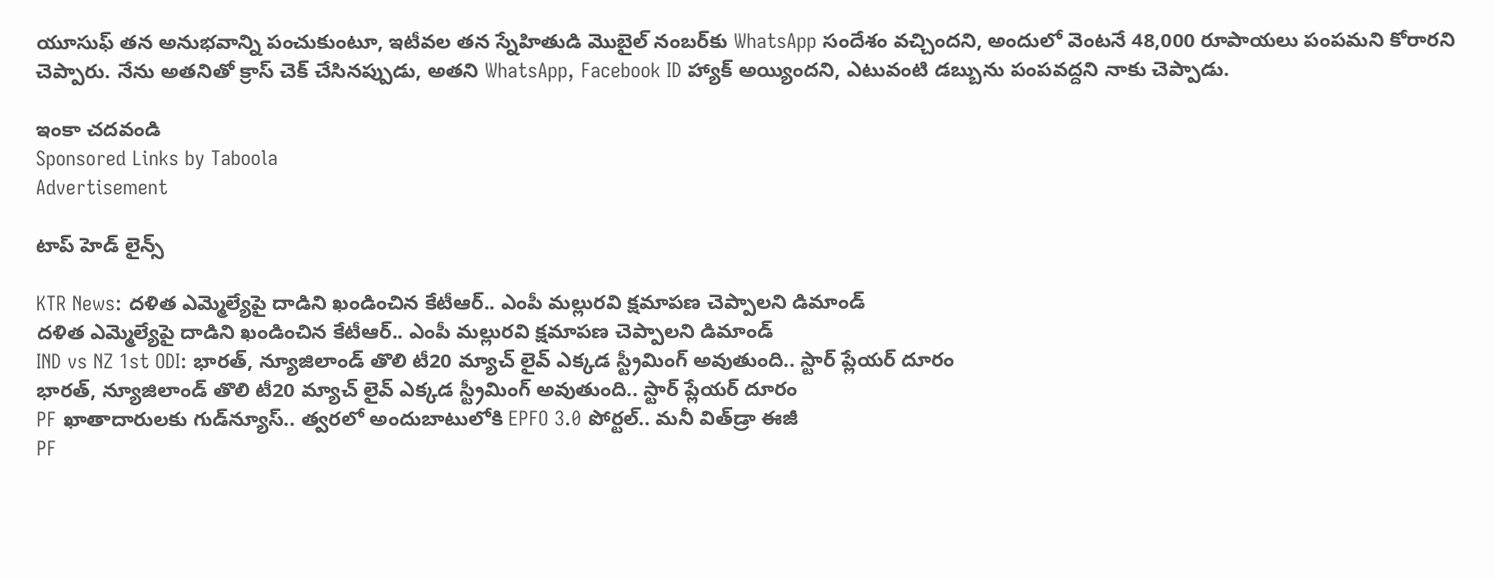యూసుఫ్ తన అనుభవాన్ని పంచుకుంటూ, ఇటీవల తన స్నేహితుడి మొబైల్ నంబర్‌కు WhatsApp సందేశం వచ్చిందని, అందులో వెంటనే 48,000 రూపాయలు పంపమని కోరారని చెప్పారు. నేను అతనితో క్రాస్ చెక్ చేసినప్పుడు, అతని WhatsApp, Facebook ID హ్యాక్ అయ్యిందని, ఎటువంటి డబ్బును పంపవద్దని నాకు చెప్పాడు.

ఇంకా చదవండి
Sponsored Links by Taboola
Advertisement

టాప్ హెడ్ లైన్స్

KTR News: దళిత ఎమ్మెల్యేపై దాడిని ఖండించిన కేటీఆర్.. ఎంపీ మల్లురవి క్షమాపణ చెప్పాలని డిమాండ్
దళిత ఎమ్మెల్యేపై దాడిని ఖండించిన కేటీఆర్.. ఎంపీ మల్లురవి క్షమాపణ చెప్పాలని డిమాండ్
IND vs NZ 1st ODI: భారత్, న్యూజిలాండ్ తొలి టీ20 మ్యాచ్ లైవ్ ఎక్కడ స్ట్రీమింగ్ అవుతుంది.. స్టార్ ప్లేయర్ దూరం
భారత్, న్యూజిలాండ్ తొలి టీ20 మ్యాచ్ లైవ్ ఎక్కడ స్ట్రీమింగ్ అవుతుంది.. స్టార్ ప్లేయర్ దూరం
PF ఖాతాదారులకు గుడ్‌న్యూస్.. త్వరలో అందుబాటులోకి EPFO 3.0 పోర్టల్.. మనీ విత్‌‌డ్రా ఈజీ
PF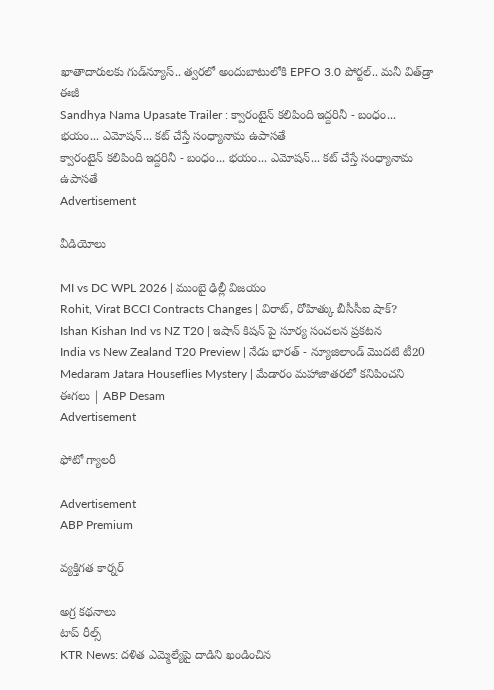ఖాతాదారులకు గుడ్‌న్యూస్.. త్వరలో అందుబాటులోకి EPFO 3.0 పోర్టల్.. మనీ విత్‌‌డ్రా ఈజీ
Sandhya Nama Upasate Trailer : క్వారంటైన్ కలిపింది ఇద్దరినీ - బంధం... భయం... ఎమోషన్... కట్ చేస్తే సంధ్యానామ ఉపాసతే
క్వారంటైన్ కలిపింది ఇద్దరినీ - బంధం... భయం... ఎమోషన్... కట్ చేస్తే సంధ్యానామ ఉపాసతే
Advertisement

వీడియోలు

MI vs DC WPL 2026 | ముంబై ఢిల్లీ విజయం
Rohit, Virat BCCI Contracts Changes | విరాట్, రోహిత్కు బీసీసీఐ షాక్?
Ishan Kishan Ind vs NZ T20 | ఇషాన్ కిషన్ పై సూర్య సంచలన ప్రకటన
India vs New Zealand T20 Preview | నేడు భారత్ - న్యూజిలాండ్ మొదటి టీ20
Medaram Jatara Houseflies Mystery | మేడారం మహాజాతరలో కనిపించని ఈగలు | ABP Desam
Advertisement

ఫోటో గ్యాలరీ

Advertisement
ABP Premium

వ్యక్తిగత కార్నర్

అగ్ర కథనాలు
టాప్ రీల్స్
KTR News: దళిత ఎమ్మెల్యేపై దాడిని ఖండించిన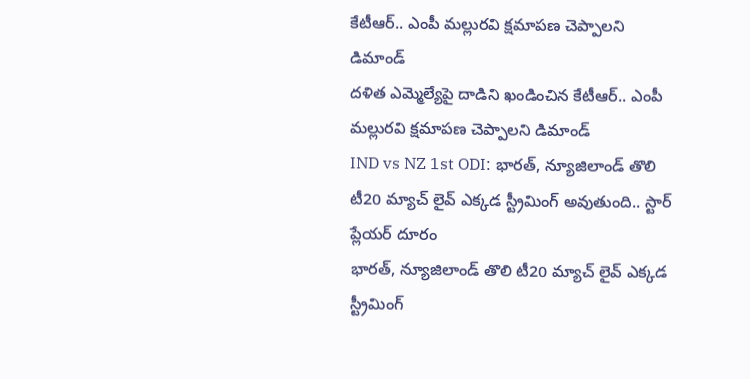కేటీఆర్.. ఎంపీ మల్లురవి క్షమాపణ చెప్పాలని డిమాండ్
దళిత ఎమ్మెల్యేపై దాడిని ఖండించిన కేటీఆర్.. ఎంపీ మల్లురవి క్షమాపణ చెప్పాలని డిమాండ్
IND vs NZ 1st ODI: భారత్, న్యూజిలాండ్ తొలి టీ20 మ్యాచ్ లైవ్ ఎక్కడ స్ట్రీమింగ్ అవుతుంది.. స్టార్ ప్లేయర్ దూరం
భారత్, న్యూజిలాండ్ తొలి టీ20 మ్యాచ్ లైవ్ ఎక్కడ స్ట్రీమింగ్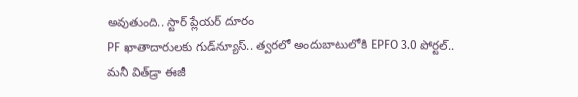అవుతుంది.. స్టార్ ప్లేయర్ దూరం
PF ఖాతాదారులకు గుడ్‌న్యూస్.. త్వరలో అందుబాటులోకి EPFO 3.0 పోర్టల్.. మనీ విత్‌‌డ్రా ఈజీ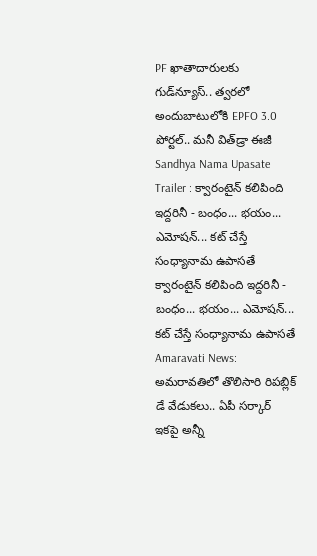PF ఖాతాదారులకు గుడ్‌న్యూస్.. త్వరలో అందుబాటులోకి EPFO 3.0 పోర్టల్.. మనీ విత్‌‌డ్రా ఈజీ
Sandhya Nama Upasate Trailer : క్వారంటైన్ కలిపింది ఇద్దరినీ - బంధం... భయం... ఎమోషన్... కట్ చేస్తే సంధ్యానామ ఉపాసతే
క్వారంటైన్ కలిపింది ఇద్దరినీ - బంధం... భయం... ఎమోషన్... కట్ చేస్తే సంధ్యానామ ఉపాసతే
Amaravati News: అమరావతిలో తొలిసారి రిపబ్లిక్ డే వేడుకలు.. ఏపీ సర్కార్ ఇకపై అన్నీ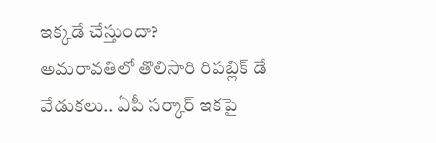ఇక్కడే చేస్తుందా?
అమరావతిలో తొలిసారి రిపబ్లిక్ డే వేడుకలు.. ఏపీ సర్కార్ ఇకపై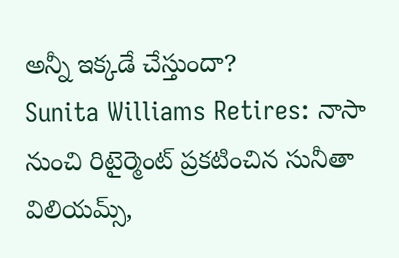అన్నీ ఇక్కడే చేస్తుందా?
Sunita Williams Retires: నాసా నుంచి రిటైర్మెంట్ ప్రకటించిన సునీతా విలియమ్స్,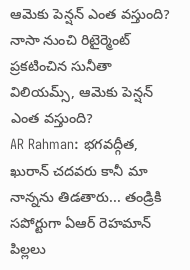ఆమెకు పెన్షన్ ఎంత వస్తుంది?
నాసా నుంచి రిటైర్మెంట్ ప్రకటించిన సునీతా విలియమ్స్, ఆమెకు పెన్షన్ ఎంత వస్తుంది?
AR Rahman: భగవద్గీత, ఖురాన్ చదవరు కానీ మా నాన్నను తిడతారు... తండ్రికి సపోర్టుగా ఏఆర్ రెహమాన్ పిల్లలు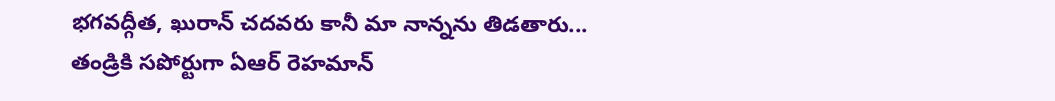భగవద్గీత, ఖురాన్ చదవరు కానీ మా నాన్నను తిడతారు... తండ్రికి సపోర్టుగా ఏఆర్ రెహమాన్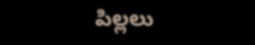పిల్లలు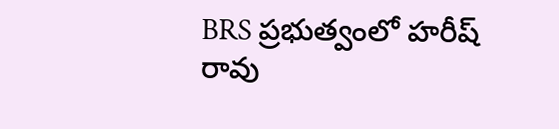BRS ప్రభుత్వంలో హరీష్ రావు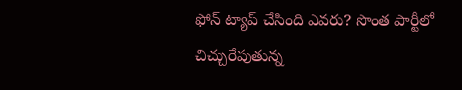ఫోన్ ట్యాప్ చేసింది ఎవరు? సొంత పార్టీలో చిచ్చురేపుతున్న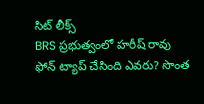సిట్ లీక్స్
BRS ప్రభుత్వంలో హరీష్ రావు ఫోన్ ట్యాప్ చేసింది ఎవరు? సొంత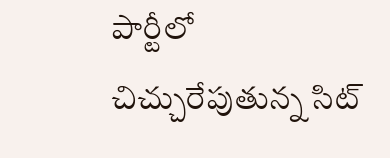పార్టీలో చిచ్చురేపుతున్న సిట్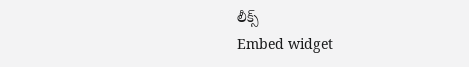లీక్స్
Embed widget